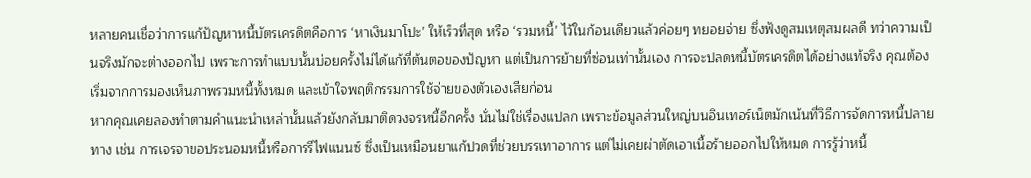หลายคนเชื่อว่าการแก้ปัญหาหนี้บัตรเครดิตคือการ ‘หาเงินมาโปะ’ ให้เร็วที่สุด หรือ ‘รวมหนี้’ ไว้ในก้อนเดียวแล้วค่อยๆ ทยอยจ่าย ซึ่งฟังดูสมเหตุสมผลดี ทว่าความเป็นจริงมักจะต่างออกไป เพราะการทำแบบนั้นบ่อยครั้งไม่ได้แก้ที่ต้นตอของปัญหา แต่เป็นการย้ายที่ซ่อนเท่านั้นเอง การจะปลดหนี้บัตรเครดิตได้อย่างแท้จริง คุณต้องเริ่มจากการมองเห็นภาพรวมหนี้ทั้งหมด และเข้าใจพฤติกรรมการใช้จ่ายของตัวเองเสียก่อน
หากคุณเคยลองทำตามคำแนะนำเหล่านั้นแล้วยังกลับมาติดวงจรหนี้อีกครั้ง นั่นไม่ใช่เรื่องแปลก เพราะข้อมูลส่วนใหญ่บนอินเทอร์เน็ตมักเน้นที่วิธีการจัดการหนี้ปลายทาง เช่น การเจรจาขอประนอมหนี้หรือการรีไฟแนนซ์ ซึ่งเป็นเหมือนยาแก้ปวดที่ช่วยบรรเทาอาการ แต่ไม่เคยผ่าตัดเอาเนื้อร้ายออกไปให้หมด การรู้ว่าหนี้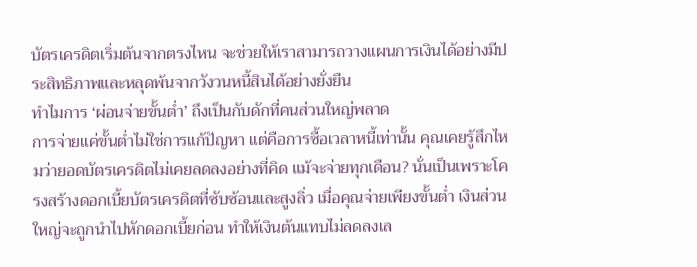บัตรเครดิตเริ่มต้นจากตรงไหน จะช่วยให้เราสามารถวางแผนการเงินได้อย่างมีประสิทธิภาพและหลุดพ้นจากวังวนหนี้สินได้อย่างยั่งยืน
ทำไมการ ‘ผ่อนจ่ายขั้นต่ำ’ ถึงเป็นกับดักที่คนส่วนใหญ่พลาด
การจ่ายแค่ขั้นต่ำไม่ใช่การแก้ปัญหา แต่คือการซื้อเวลาหนี้เท่านั้น คุณเคยรู้สึกไหมว่ายอดบัตรเครดิตไม่เคยลดลงอย่างที่คิด แม้จะจ่ายทุกเดือน? นั่นเป็นเพราะโครงสร้างดอกเบี้ยบัตรเครดิตที่ซับซ้อนและสูงลิ่ว เมื่อคุณจ่ายเพียงขั้นต่ำ เงินส่วนใหญ่จะถูกนำไปหักดอกเบี้ยก่อน ทำให้เงินต้นแทบไม่ลดลงเล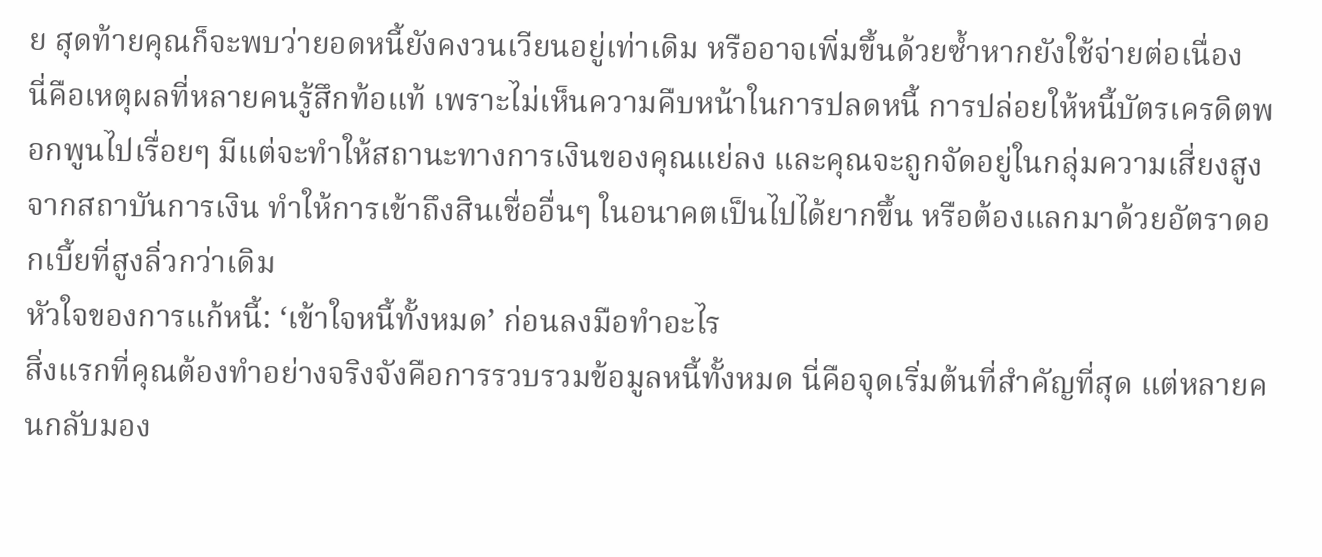ย สุดท้ายคุณก็จะพบว่ายอดหนี้ยังคงวนเวียนอยู่เท่าเดิม หรืออาจเพิ่มขึ้นด้วยซ้ำหากยังใช้จ่ายต่อเนื่อง
นี่คือเหตุผลที่หลายคนรู้สึกท้อแท้ เพราะไม่เห็นความคืบหน้าในการปลดหนี้ การปล่อยให้หนี้บัตรเครดิตพอกพูนไปเรื่อยๆ มีแต่จะทำให้สถานะทางการเงินของคุณแย่ลง และคุณจะถูกจัดอยู่ในกลุ่มความเสี่ยงสูงจากสถาบันการเงิน ทำให้การเข้าถึงสินเชื่ออื่นๆ ในอนาคตเป็นไปได้ยากขึ้น หรือต้องแลกมาด้วยอัตราดอกเบี้ยที่สูงลิ่วกว่าเดิม
หัวใจของการแก้หนี้: ‘เข้าใจหนี้ทั้งหมด’ ก่อนลงมือทำอะไร
สิ่งแรกที่คุณต้องทำอย่างจริงจังคือการรวบรวมข้อมูลหนี้ทั้งหมด นี่คือจุดเริ่มต้นที่สำคัญที่สุด แต่หลายคนกลับมอง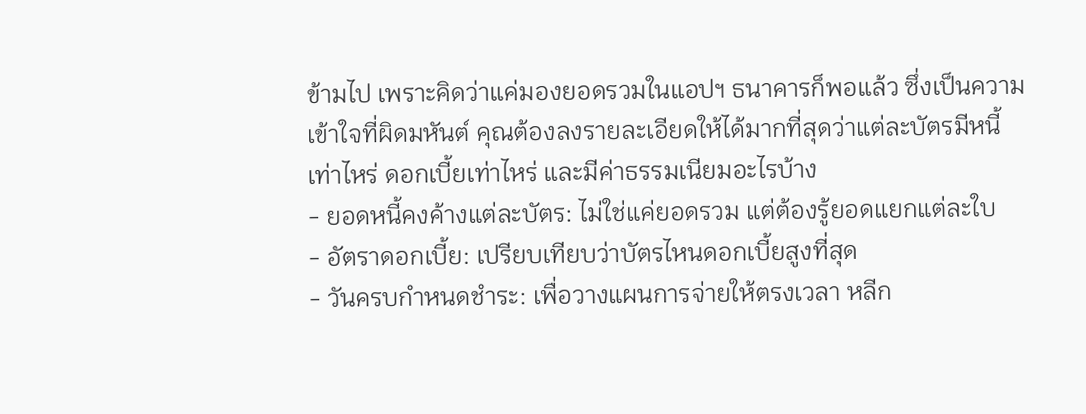ข้ามไป เพราะคิดว่าแค่มองยอดรวมในแอปฯ ธนาคารก็พอแล้ว ซึ่งเป็นความเข้าใจที่ผิดมหันต์ คุณต้องลงรายละเอียดให้ได้มากที่สุดว่าแต่ละบัตรมีหนี้เท่าไหร่ ดอกเบี้ยเท่าไหร่ และมีค่าธรรมเนียมอะไรบ้าง
- ยอดหนี้คงค้างแต่ละบัตร: ไม่ใช่แค่ยอดรวม แต่ต้องรู้ยอดแยกแต่ละใบ
- อัตราดอกเบี้ย: เปรียบเทียบว่าบัตรไหนดอกเบี้ยสูงที่สุด
- วันครบกำหนดชำระ: เพื่อวางแผนการจ่ายให้ตรงเวลา หลีก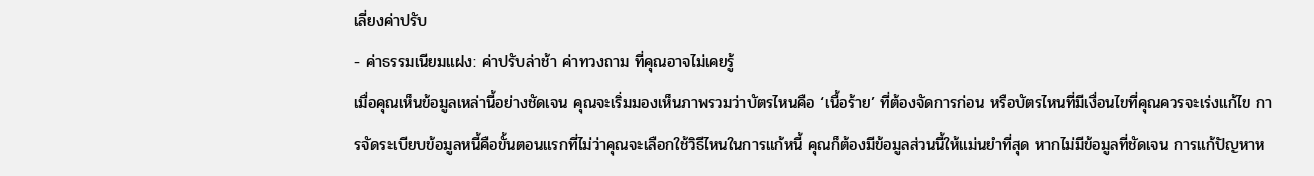เลี่ยงค่าปรับ
- ค่าธรรมเนียมแฝง: ค่าปรับล่าช้า ค่าทวงถาม ที่คุณอาจไม่เคยรู้
เมื่อคุณเห็นข้อมูลเหล่านี้อย่างชัดเจน คุณจะเริ่มมองเห็นภาพรวมว่าบัตรไหนคือ ‘เนื้อร้าย’ ที่ต้องจัดการก่อน หรือบัตรไหนที่มีเงื่อนไขที่คุณควรจะเร่งแก้ไข การจัดระเบียบข้อมูลหนี้คือขั้นตอนแรกที่ไม่ว่าคุณจะเลือกใช้วิธีไหนในการแก้หนี้ คุณก็ต้องมีข้อมูลส่วนนี้ให้แม่นยำที่สุด หากไม่มีข้อมูลที่ชัดเจน การแก้ปัญหาห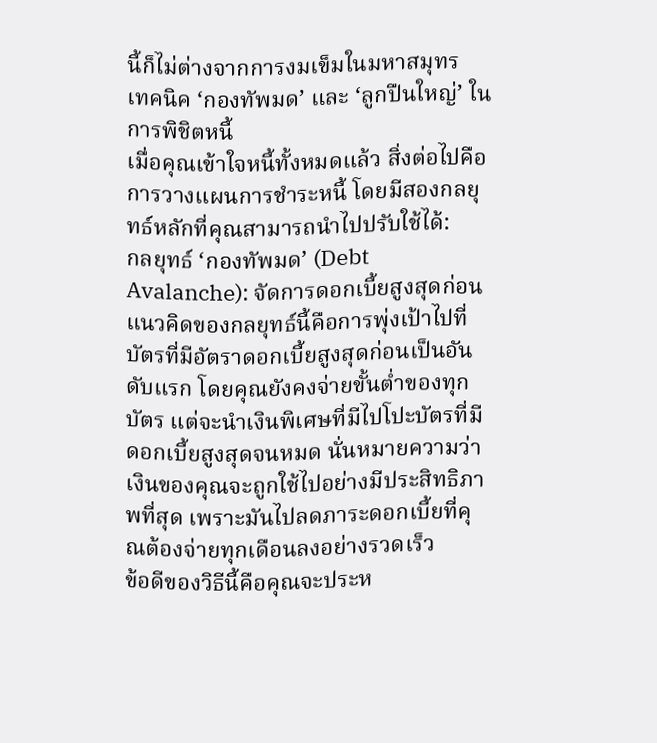นี้ก็ไม่ต่างจากการงมเข็มในมหาสมุทร
เทคนิค ‘กองทัพมด’ และ ‘ลูกปืนใหญ่’ ในการพิชิตหนี้
เมื่อคุณเข้าใจหนี้ทั้งหมดแล้ว สิ่งต่อไปคือการวางแผนการชำระหนี้ โดยมีสองกลยุทธ์หลักที่คุณสามารถนำไปปรับใช้ได้:
กลยุทธ์ ‘กองทัพมด’ (Debt Avalanche): จัดการดอกเบี้ยสูงสุดก่อน
แนวคิดของกลยุทธ์นี้คือการพุ่งเป้าไปที่บัตรที่มีอัตราดอกเบี้ยสูงสุดก่อนเป็นอันดับแรก โดยคุณยังคงจ่ายขั้นต่ำของทุกบัตร แต่จะนำเงินพิเศษที่มีไปโปะบัตรที่มีดอกเบี้ยสูงสุดจนหมด นั่นหมายความว่าเงินของคุณจะถูกใช้ไปอย่างมีประสิทธิภาพที่สุด เพราะมันไปลดภาระดอกเบี้ยที่คุณต้องจ่ายทุกเดือนลงอย่างรวดเร็ว
ข้อดีของวิธีนี้คือคุณจะประห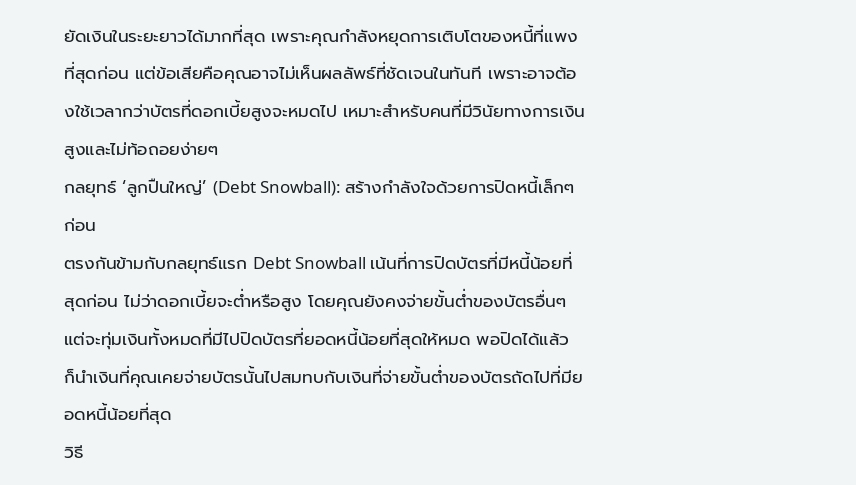ยัดเงินในระยะยาวได้มากที่สุด เพราะคุณกำลังหยุดการเติบโตของหนี้ที่แพงที่สุดก่อน แต่ข้อเสียคือคุณอาจไม่เห็นผลลัพธ์ที่ชัดเจนในทันที เพราะอาจต้องใช้เวลากว่าบัตรที่ดอกเบี้ยสูงจะหมดไป เหมาะสำหรับคนที่มีวินัยทางการเงินสูงและไม่ท้อถอยง่ายๆ
กลยุทธ์ ‘ลูกปืนใหญ่’ (Debt Snowball): สร้างกำลังใจด้วยการปิดหนี้เล็กๆ ก่อน
ตรงกันข้ามกับกลยุทธ์แรก Debt Snowball เน้นที่การปิดบัตรที่มีหนี้น้อยที่สุดก่อน ไม่ว่าดอกเบี้ยจะต่ำหรือสูง โดยคุณยังคงจ่ายขั้นต่ำของบัตรอื่นๆ แต่จะทุ่มเงินทั้งหมดที่มีไปปิดบัตรที่ยอดหนี้น้อยที่สุดให้หมด พอปิดได้แล้ว ก็นำเงินที่คุณเคยจ่ายบัตรนั้นไปสมทบกับเงินที่จ่ายขั้นต่ำของบัตรถัดไปที่มียอดหนี้น้อยที่สุด
วิธี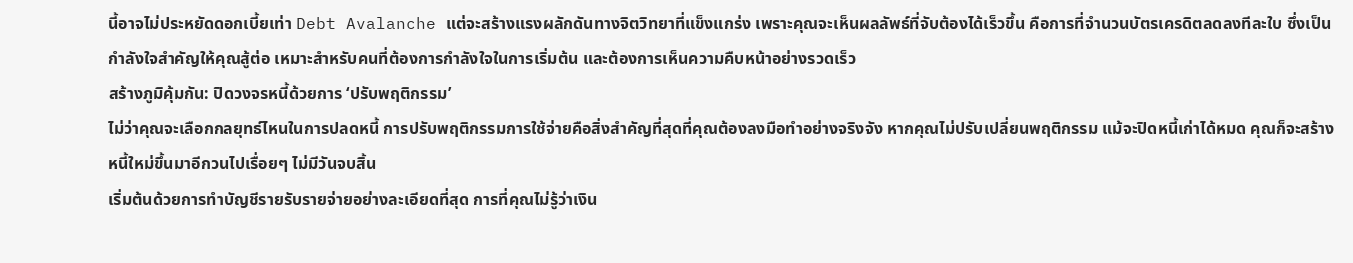นี้อาจไม่ประหยัดดอกเบี้ยเท่า Debt Avalanche แต่จะสร้างแรงผลักดันทางจิตวิทยาที่แข็งแกร่ง เพราะคุณจะเห็นผลลัพธ์ที่จับต้องได้เร็วขึ้น คือการที่จำนวนบัตรเครดิตลดลงทีละใบ ซึ่งเป็นกำลังใจสำคัญให้คุณสู้ต่อ เหมาะสำหรับคนที่ต้องการกำลังใจในการเริ่มต้น และต้องการเห็นความคืบหน้าอย่างรวดเร็ว
สร้างภูมิคุ้มกัน: ปิดวงจรหนี้ด้วยการ ‘ปรับพฤติกรรม’
ไม่ว่าคุณจะเลือกกลยุทธ์ไหนในการปลดหนี้ การปรับพฤติกรรมการใช้จ่ายคือสิ่งสำคัญที่สุดที่คุณต้องลงมือทำอย่างจริงจัง หากคุณไม่ปรับเปลี่ยนพฤติกรรม แม้จะปิดหนี้เก่าได้หมด คุณก็จะสร้างหนี้ใหม่ขึ้นมาอีกวนไปเรื่อยๆ ไม่มีวันจบสิ้น
เริ่มต้นด้วยการทำบัญชีรายรับรายจ่ายอย่างละเอียดที่สุด การที่คุณไม่รู้ว่าเงิน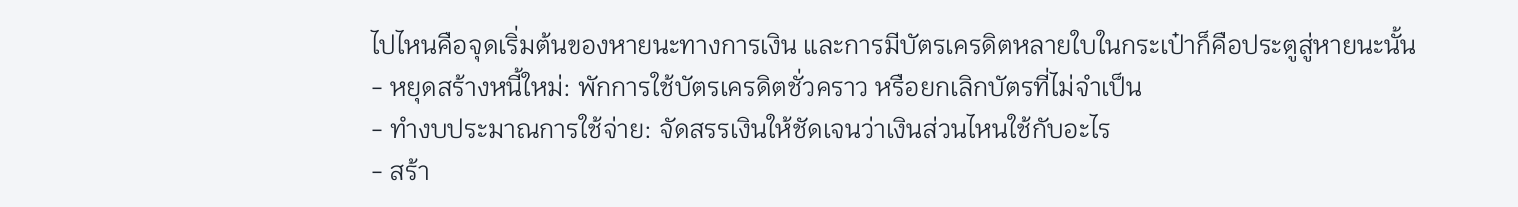ไปไหนคือจุดเริ่มต้นของหายนะทางการเงิน และการมีบัตรเครดิตหลายใบในกระเป๋าก็คือประตูสู่หายนะนั้น
- หยุดสร้างหนี้ใหม่: พักการใช้บัตรเครดิตชั่วคราว หรือยกเลิกบัตรที่ไม่จำเป็น
- ทำงบประมาณการใช้จ่าย: จัดสรรเงินให้ชัดเจนว่าเงินส่วนไหนใช้กับอะไร
- สร้า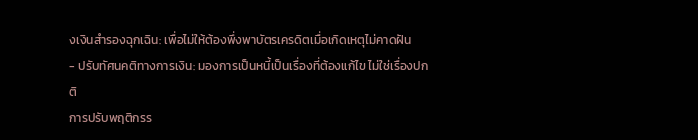งเงินสำรองฉุกเฉิน: เพื่อไม่ให้ต้องพึ่งพาบัตรเครดิตเมื่อเกิดเหตุไม่คาดฝัน
- ปรับทัศนคติทางการเงิน: มองการเป็นหนี้เป็นเรื่องที่ต้องแก้ไข ไม่ใช่เรื่องปกติ
การปรับพฤติกรร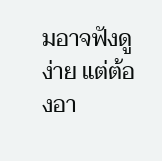มอาจฟังดูง่าย แต่ต้องอา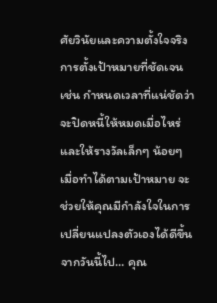ศัยวินัยและความตั้งใจจริง การตั้งเป้าหมายที่ชัดเจน เช่น กำหนดเวลาที่แน่ชัดว่าจะปิดหนี้ให้หมดเมื่อไหร่ และให้รางวัลเล็กๆ น้อยๆ เมื่อทำได้ตามเป้าหมาย จะช่วยให้คุณมีกำลังใจในการเปลี่ยนแปลงตัวเองได้ดีขึ้น
จากวันนี้ไป… คุณ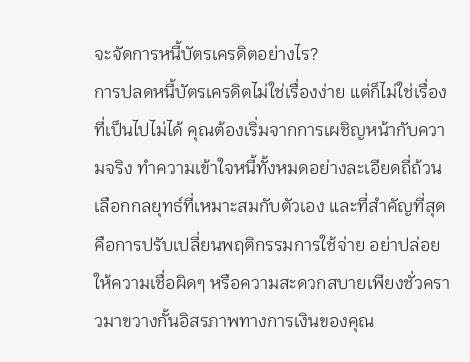จะจัดการหนี้บัตรเครดิตอย่างไร?
การปลดหนี้บัตรเครดิตไม่ใช่เรื่องง่าย แต่ก็ไม่ใช่เรื่องที่เป็นไปไม่ได้ คุณต้องเริ่มจากการเผชิญหน้ากับความจริง ทำความเข้าใจหนี้ทั้งหมดอย่างละเอียดถี่ถ้วน เลือกกลยุทธ์ที่เหมาะสมกับตัวเอง และที่สำคัญที่สุดคือการปรับเปลี่ยนพฤติกรรมการใช้จ่าย อย่าปล่อยให้ความเชื่อผิดๆ หรือความสะดวกสบายเพียงชั่วคราวมาขวางกั้นอิสรภาพทางการเงินของคุณ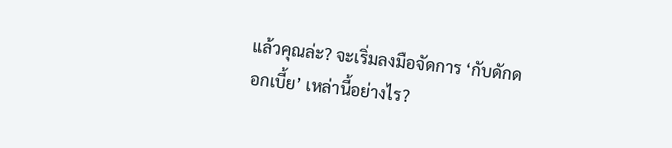แล้วคุณล่ะ? จะเริ่มลงมือจัดการ ‘กับดักดอกเบี้ย’ เหล่านี้อย่างไร?